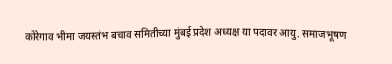कोरेगाव भीमा जयस्तंभ बचाव समितीच्या मुंबई प्रदेश अध्यक्ष या पदावर आयु. समाजभूषण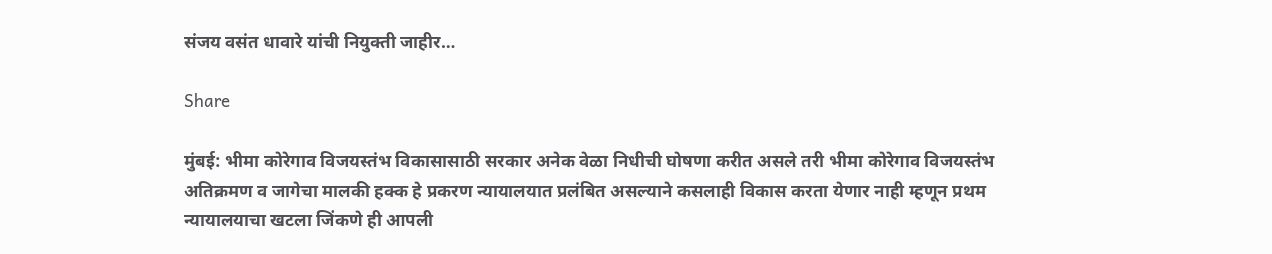संजय वसंत धावारे यांची नियुक्ती जाहीर…

Share

मुंबई: भीमा कोरेगाव विजयस्तंभ विकासासाठी सरकार अनेक वेळा निधीची घोषणा करीत असले तरी भीमा कोरेगाव विजयस्तंभ अतिक्रमण व जागेचा मालकी हक्क हे प्रकरण न्यायालयात प्रलंबित असल्याने कसलाही विकास करता येणार नाही म्हणून प्रथम न्यायालयाचा खटला जिंकणे ही आपली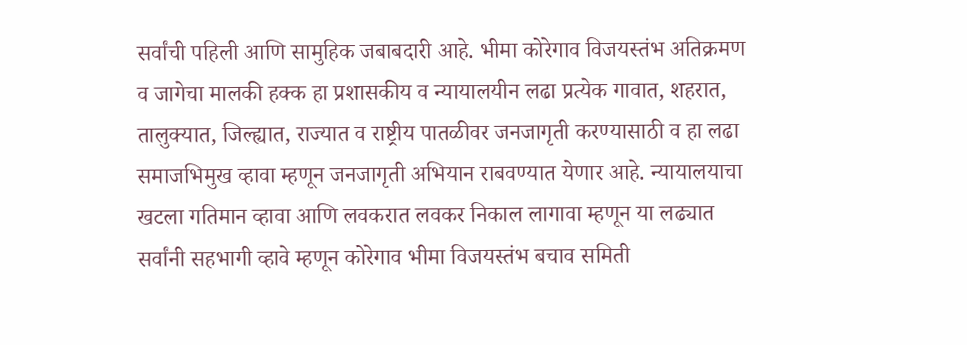सर्वांची पहिली आणि सामुहिक जबाबदारी आहे. भीमा कोरेगाव विजयस्तंभ अतिक्रमण व जागेचा मालकी हक्क हा प्रशासकीय व न्यायालयीन लढा प्रत्येक गावात, शहरात, तालुक्यात, जिल्ह्यात, राज्यात व राष्ट्रीय पातळीवर जनजागृती करण्यासाठी व हा लढा समाजभिमुख व्हावा म्हणून जनजागृती अभियान राबवण्यात येणार आहे. न्यायालयाचा खटला गतिमान व्हावा आणि लवकरात लवकर निकाल लागावा म्हणून या लढ्यात सर्वांनी सहभागी व्हावे म्हणून कोरेगाव भीमा विजयस्तंभ बचाव समिती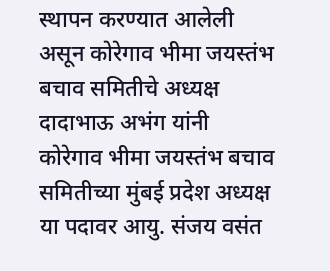स्थापन करण्यात आलेली असून कोरेगाव भीमा जयस्तंभ बचाव समितीचे अध्यक्ष दादाभाऊ अभंग यांनी कोरेगाव भीमा जयस्तंभ बचाव समितीच्या मुंबई प्रदेश अध्यक्ष या पदावर आयु. संजय वसंत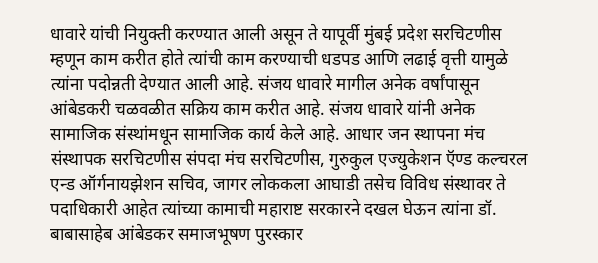धावारे यांची नियुक्ती करण्यात आली असून ते यापूर्वी मुंबई प्रदेश सरचिटणीस म्हणून काम करीत होते त्यांची काम करण्याची धडपड आणि लढाई वृत्ती यामुळे त्यांना पदोन्नती देण्यात आली आहे. संजय धावारे मागील अनेक वर्षांपासून आंबेडकरी चळवळीत सक्रिय काम करीत आहे. संजय धावारे यांनी अनेक सामाजिक संस्थांमधून सामाजिक कार्य केले आहे. आधार जन स्थापना मंच संस्थापक सरचिटणीस संपदा मंच सरचिटणीस, गुरुकुल एज्युकेशन ऍण्ड कल्चरल एन्ड ऑर्गनायझेशन सचिव, जागर लोककला आघाडी तसेच विविध संस्थावर ते पदाधिकारी आहेत त्यांच्या कामाची महाराष्ट सरकारने दखल घेऊन त्यांना डॉ. बाबासाहेब आंबेडकर समाजभूषण पुरस्कार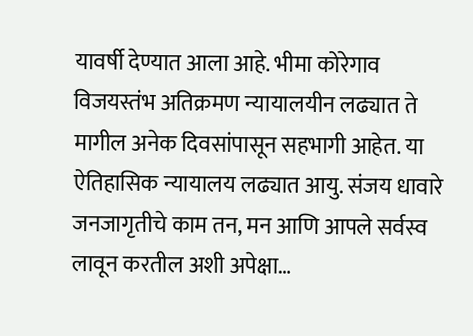यावर्षी देण्यात आला आहे. भीमा कोरेगाव विजयस्तंभ अतिक्रमण न्यायालयीन लढ्यात ते मागील अनेक दिवसांपासून सहभागी आहेत. या ऐतिहासिक न्यायालय लढ्यात आयु. संजय धावारे जनजागृतीचे काम तन, मन आणि आपले सर्वस्व लावून करतील अशी अपेक्षा…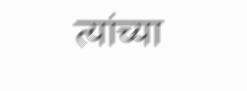त्यांच्या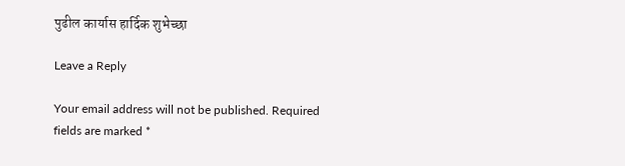पुढील कार्यास हार्दिक शुभेच्छा

Leave a Reply

Your email address will not be published. Required fields are marked *